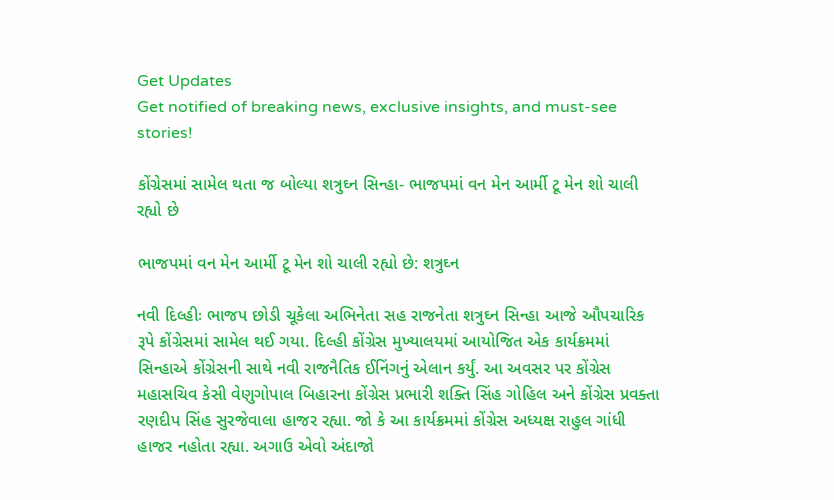Get Updates
Get notified of breaking news, exclusive insights, and must-see stories!

કોંગ્રેસમાં સામેલ થતા જ બોલ્યા શત્રુઘ્ન સિન્હા- ભાજપમાં વન મેન આર્મી ટૂ મેન શો ચાલી રહ્યો છે

ભાજપમાં વન મેન આર્મી ટૂ મેન શો ચાલી રહ્યો છે: શત્રુઘ્ન

નવી દિલ્હીઃ ભાજપ છોડી ચૂકેલા અભિનેતા સહ રાજનેતા શત્રુઘ્ન સિન્હા આજે ઔપચારિક રૂપે કોંગ્રેસમાં સામેલ થઈ ગયા. દિલ્હી કોંગ્રેસ મુખ્યાલયમાં આયોજિત એક કાર્યક્રમમાં સિન્હાએ કોંગ્રેસની સાથે નવી રાજનૈતિક ઈનિંગનું એલાન કર્યું. આ અવસર પર કોંગ્રેસ મહાસચિવ કેસી વેણુગોપાલ બિહારના કોંગ્રેસ પ્રભારી શક્તિ સિંહ ગોહિલ અને કોંગ્રેસ પ્રવક્તા રણદીપ સિંહ સુરજેવાલા હાજર રહ્યા. જો કે આ કાર્યક્રમમાં કોંગ્રેસ અધ્યક્ષ રાહુલ ગાંધી હાજર નહોતા રહ્યા. અગાઉ એવો અંદાજો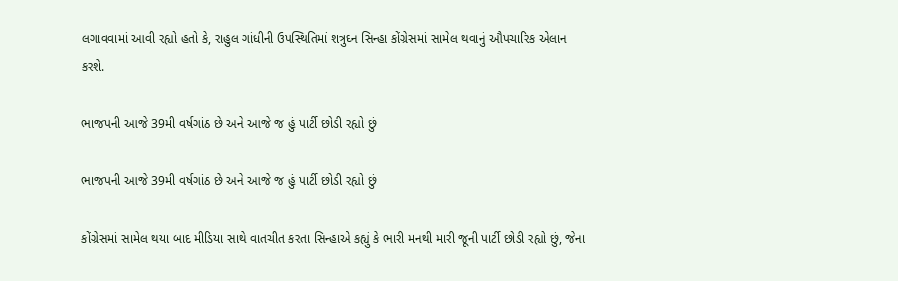લગાવવામાં આવી રહ્યો હતો કે, રાહુલ ગાંધીની ઉપસ્થિતિમાં શત્રુઘ્ન સિન્હા કોંગ્રેસમાં સામેલ થવાનું ઔપચારિક એલાન કરશે.

ભાજપની આજે 39મી વર્ષગાંઠ છે અને આજે જ હું પાર્ટી છોડી રહ્યો છું

ભાજપની આજે 39મી વર્ષગાંઠ છે અને આજે જ હું પાર્ટી છોડી રહ્યો છું

કોંગ્રેસમાં સામેલ થયા બાદ મીડિયા સાથે વાતચીત કરતા સિન્હાએ કહ્યું કે ભારી મનથી મારી જૂની પાર્ટી છોડી રહ્યો છું, જેના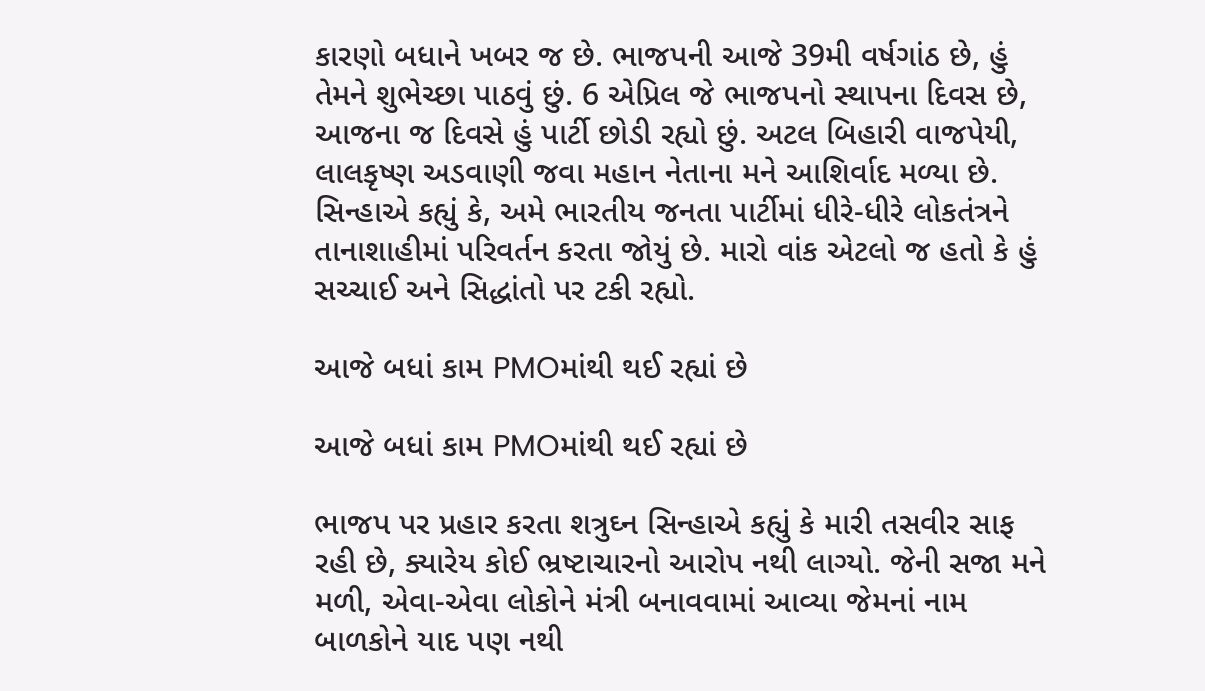કારણો બધાને ખબર જ છે. ભાજપની આજે 39મી વર્ષગાંઠ છે, હું તેમને શુભેચ્છા પાઠવું છું. 6 એપ્રિલ જે ભાજપનો સ્થાપના દિવસ છે, આજના જ દિવસે હું પાર્ટી છોડી રહ્યો છું. અટલ બિહારી વાજપેયી, લાલકૃષ્ણ અડવાણી જવા મહાન નેતાના મને આશિર્વાદ મળ્યા છે. સિન્હાએ કહ્યું કે, અમે ભારતીય જનતા પાર્ટીમાં ધીરે-ધીરે લોકતંત્રને તાનાશાહીમાં પરિવર્તન કરતા જોયું છે. મારો વાંક એટલો જ હતો કે હું સચ્ચાઈ અને સિદ્ધાંતો પર ટકી રહ્યો.

આજે બધાં કામ PMOમાંથી થઈ રહ્યાં છે

આજે બધાં કામ PMOમાંથી થઈ રહ્યાં છે

ભાજપ પર પ્રહાર કરતા શત્રુઘ્ન સિન્હાએ કહ્યું કે મારી તસવીર સાફ રહી છે, ક્યારેય કોઈ ભ્રષ્ટાચારનો આરોપ નથી લાગ્યો. જેની સજા મને મળી, એવા-એવા લોકોને મંત્રી બનાવવામાં આવ્યા જેમનાં નામ બાળકોને યાદ પણ નથી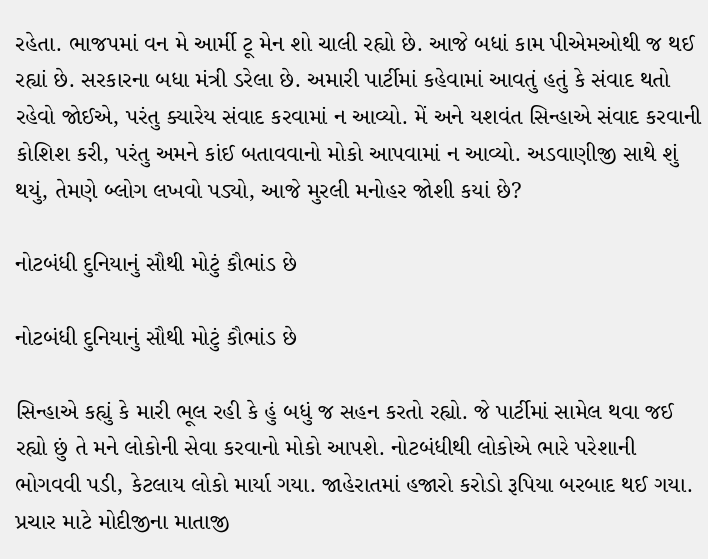રહેતા. ભાજપમાં વન મે આર્મી ટૂ મેન શો ચાલી રહ્યો છે. આજે બધાં કામ પીએમઓથી જ થઈ રહ્યાં છે. સરકારના બધા મંત્રી ડરેલા છે. અમારી પાર્ટીમાં કહેવામાં આવતું હતું કે સંવાદ થતો રહેવો જોઈએ, પરંતુ ક્યારેય સંવાદ કરવામાં ન આવ્યો. મેં અને યશવંત સિન્હાએ સંવાદ કરવાની કોશિશ કરી, પરંતુ અમને કાંઈ બતાવવાનો મોકો આપવામાં ન આવ્યો. અડવાણીજી સાથે શું થયું, તેમણે બ્લોગ લખવો પડ્યો, આજે મુરલી મનોહર જોશી કયાં છે?

નોટબંધી દુનિયાનું સૌથી મોટું કૌભાંડ છે

નોટબંધી દુનિયાનું સૌથી મોટું કૌભાંડ છે

સિન્હાએ કહ્યું કે મારી ભૂલ રહી કે હું બધું જ સહન કરતો રહ્યો. જે પાર્ટીમાં સામેલ થવા જઈ રહ્યો છું તે મને લોકોની સેવા કરવાનો મોકો આપશે. નોટબંધીથી લોકોએ ભારે પરેશાની ભોગવવી પડી, કેટલાય લોકો માર્યા ગયા. જાહેરાતમાં હજારો કરોડો રૂપિયા બરબાદ થઈ ગયા. પ્રચાર માટે મોદીજીના માતાજી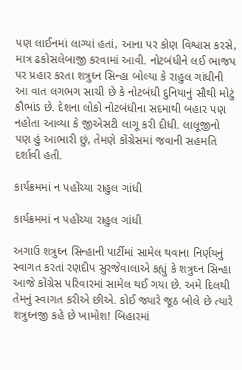પણ લાઈનમાં લાગ્યાં હતાં, આના પર કોણ વિશ્વાસ કરસે, માત્ર ઢકોસલેબાજી કરવામાં આવી. નોટબંધીને લઈ ભાજપ પર પ્રહાર કરતા શત્રુઘ્ન સિન્હા બોલ્યા કે રાહુલ ગાંધીની આ વાત લગભગ સાચી છે કે નોટબંધી દુનિયાનું સૌથી મોટું કૌભાંડ છે. દેશના લોકો નોટબંધીના સદમાથી બહાર પણ નહોતા આવ્યા કે જીએસટી લાગૂ કરી દીધી. લાલૂજીનો પણ હું આભારી છું, તેમણે કોંગ્રેસમાં જવાની સહમતિ દર્શાવી હતી.

કાર્યક્રમમાં ન પહોંચ્યા રાહુલ ગાંધી

કાર્યક્રમમાં ન પહોંચ્યા રાહુલ ગાંધી

અગાઉ શત્રુઘ્ન સિન્હાની પાર્ટીમાં સામેલ થવાના નિર્ણયનું સ્વાગત કરતાં રણદીપ સુરજેવાલાએ કહ્યું કે શત્રુઘ્ન સિન્હા આજે કોંગ્રેસ પરિવારમાં સામેલ થઈ ગયા છે. અમે દિલથી તેમનું સ્વાગત કરીએ છીએ. કોઈ જ્યારે જૂઠ બોલે છે ત્યારે શત્રુઘ્નજી કહે છે ખામોશ! બિહારમાં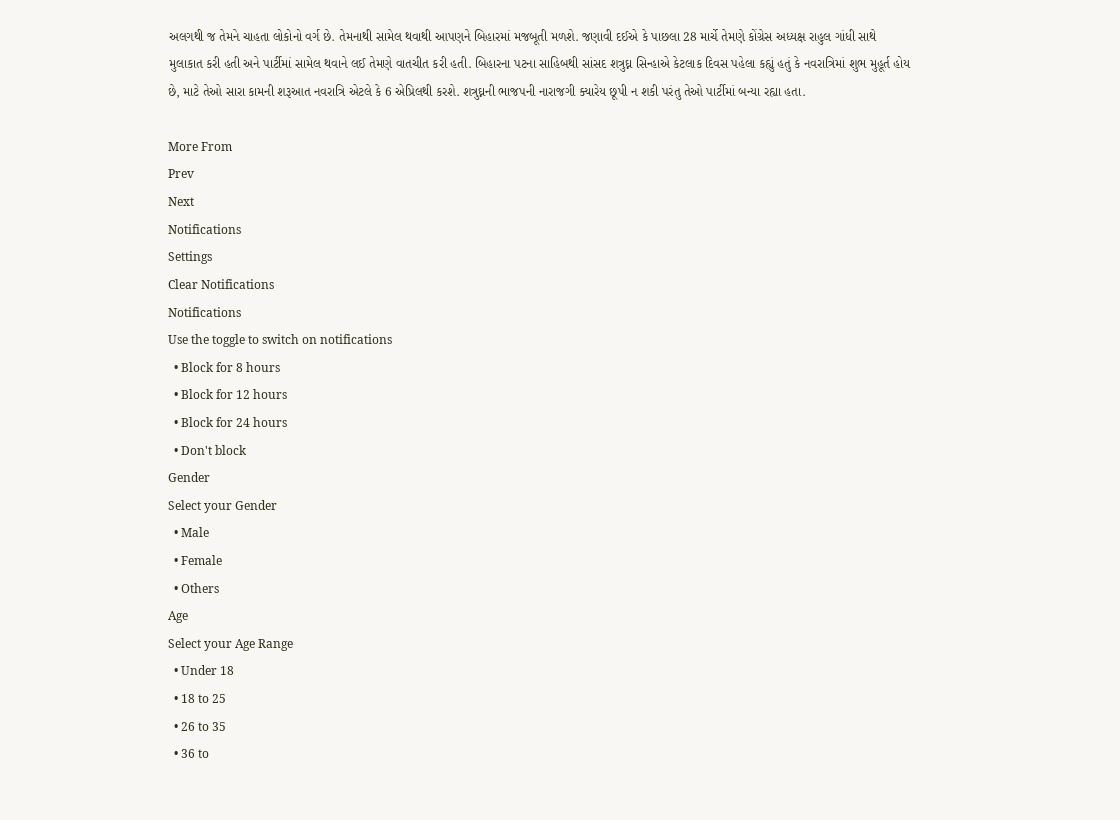અલગથી જ તેમને ચાહતા લોકોનો વર્ગ છે. તેમનાથી સામેલ થવાથી આપણને બિહારમાં મજબૂતી મળશે. જણાવી દઈએ કે પાછલા 28 માર્ચે તેમણે કોંગ્રેસ અધ્યક્ષ રાહુલ ગાંધી સાથે મુલાકાત કરી હતી અને પાર્ટીમાં સામેલ થવાને લઈ તેમણે વાતચીત કરી હતી. બિહારના પટના સાહિબથી સાંસદ શત્રુઘ્ન સિન્હાએ કેટલાક દિવસ પહેલા કહ્યું હતું કે નવરાત્રિમાં શુભ મુહૂર્ત હોય છે, માટે તેઓ સારા કામની શરૂઆત નવરાત્રિ એટલે કે 6 એપ્રિલથી કરશે. શત્રુઘ્નની ભાજપની નારાજગી ક્યારેય છૂપી ન શકી પરંતુ તેઓ પાર્ટીમાં બન્યા રહ્યા હતા.

More From
Prev
Next
Notifications
Settings
Clear Notifications
Notifications
Use the toggle to switch on notifications
  • Block for 8 hours
  • Block for 12 hours
  • Block for 24 hours
  • Don't block
Gender
Select your Gender
  • Male
  • Female
  • Others
Age
Select your Age Range
  • Under 18
  • 18 to 25
  • 26 to 35
  • 36 to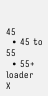45
  • 45 to 55
  • 55+
loader
X